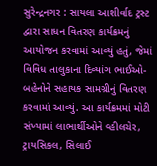સુરેન્દ્રનગર : સાયલા આશીર્વાદ ટ્રસ્ટ દ્વારા સાધન વિતરણ કાર્યક્રમનું આયોજન કરવામાં આવ્યું હતું, જેમાં વિવિધ તાલુકાના દિવ્યાંગ ભાઈઓ-બહેનોને સહાયક સામગ્રીનું વિતરણ કરવામાં આવ્યું. આ કાર્યક્રમમાં મોટી સંખ્યામાં લાભાર્થીઓને વ્હીલચેર, ટ્રાયસિકલ, સિલાઈ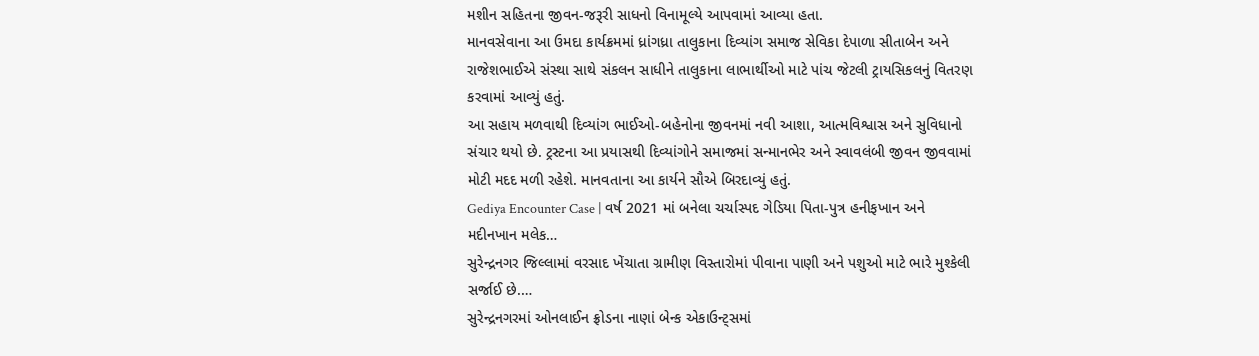મશીન સહિતના જીવન-જરૂરી સાધનો વિનામૂલ્યે આપવામાં આવ્યા હતા.
માનવસેવાના આ ઉમદા કાર્યક્રમમાં ધ્રાંગધ્રા તાલુકાના દિવ્યાંગ સમાજ સેવિકા દેપાળા સીતાબેન અને રાજેશભાઈએ સંસ્થા સાથે સંકલન સાધીને તાલુકાના લાભાર્થીઓ માટે પાંચ જેટલી ટ્રાયસિકલનું વિતરણ કરવામાં આવ્યું હતું.
આ સહાય મળવાથી દિવ્યાંગ ભાઈઓ-બહેનોના જીવનમાં નવી આશા, આત્મવિશ્વાસ અને સુવિધાનો સંચાર થયો છે. ટ્રસ્ટના આ પ્રયાસથી દિવ્યાંગોને સમાજમાં સન્માનભેર અને સ્વાવલંબી જીવન જીવવામાં મોટી મદદ મળી રહેશે. માનવતાના આ કાર્યને સૌએ બિરદાવ્યું હતું.
Gediya Encounter Case | વર્ષ 2021 માં બનેલા ચર્ચાસ્પદ ગેડિયા પિતા-પુત્ર હનીફખાન અને મદીનખાન મલેક…
સુરેન્દ્રનગર જિલ્લામાં વરસાદ ખેંચાતા ગ્રામીણ વિસ્તારોમાં પીવાના પાણી અને પશુઓ માટે ભારે મુશ્કેલી સર્જાઈ છે.…
સુરેન્દ્રનગરમાં ઓનલાઈન ફ્રોડના નાણાં બેન્ક એકાઉન્ટ્સમાં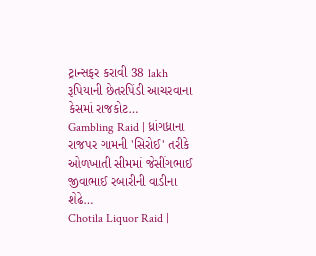ટ્રાન્સફર કરાવી 38 lakh રૂપિયાની છેતરપિંડી આચરવાના કેસમાં રાજકોટ…
Gambling Raid | ધ્રાંગધ્રાના રાજપર ગામની 'સિરોઈ' તરીકે ઓળખાતી સીમમાં જેસીંગભાઈ જીવાભાઈ રબારીની વાડીના શેઢે…
Chotila Liquor Raid |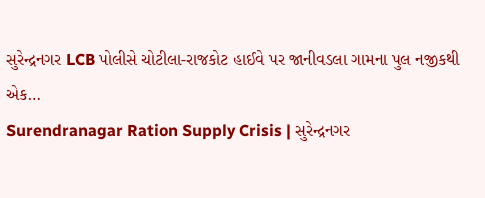સુરેન્દ્રનગર LCB પોલીસે ચોટીલા-રાજકોટ હાઈવે પર જાનીવડલા ગામના પુલ નજીકથી એક…
Surendranagar Ration Supply Crisis | સુરેન્દ્રનગર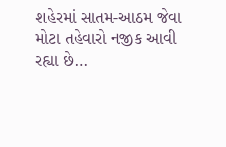શહેરમાં સાતમ-આઠમ જેવા મોટા તહેવારો નજીક આવી રહ્યા છે…